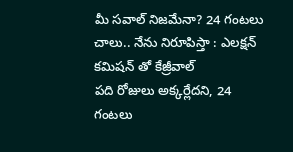మీ సవాల్ నిజమేనా? 24 గంటలు చాలు.. నేను నిరూపిస్తా : ఎలక్షన్ కమిషన్ తో కేజ్రీవాల్
పది రోజులు అక్కర్లేదని, 24 గంటలు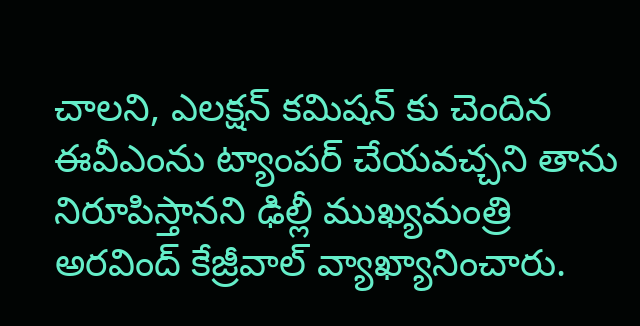చాలని, ఎలక్షన్ కమిషన్ కు చెందిన ఈవీఎంను ట్యాంపర్ చేయవచ్చని తాను నిరూపిస్తానని ఢిల్లీ ముఖ్యమంత్రి అరవింద్ కేజ్రీవాల్ వ్యాఖ్యానించారు.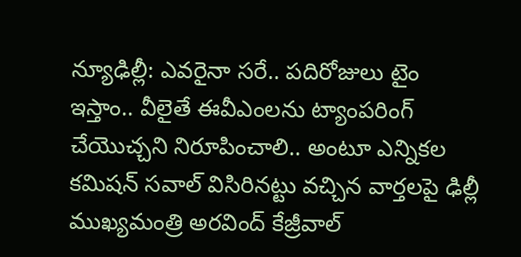న్యూఢిల్లీ: ఎవరైనా సరే.. పదిరోజులు టైం ఇస్తాం.. వీలైతే ఈవీఎంలను ట్యాంపరింగ్ చేయొచ్చని నిరూపించాలి.. అంటూ ఎన్నికల కమిషన్ సవాల్ విసిరినట్టు వచ్చిన వార్తలపై ఢిల్లీ ముఖ్యమంత్రి అరవింద్ కేజ్రీవాల్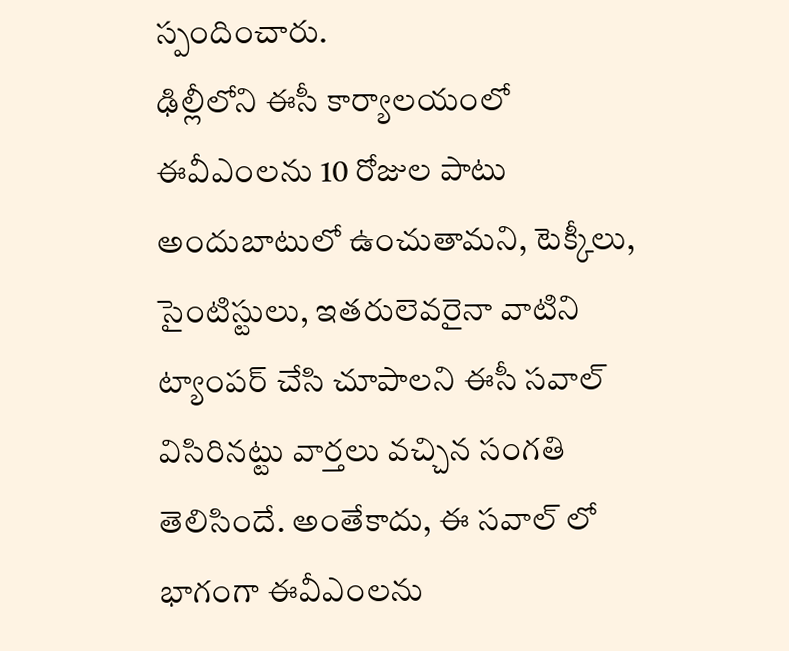స్పందించారు.
ఢిల్లీలోని ఈసీ కార్యాలయంలో ఈవీఎంలను 10 రోజుల పాటు అందుబాటులో ఉంచుతామని, టెక్కీలు, సైంటిస్టులు, ఇతరులెవరైనా వాటిని ట్యాంపర్ చేసి చూపాలని ఈసీ సవాల్ విసిరినట్టు వార్తలు వచ్చిన సంగతి తెలిసిందే. అంతేకాదు, ఈ సవాల్ లో భాగంగా ఈవీఎంలను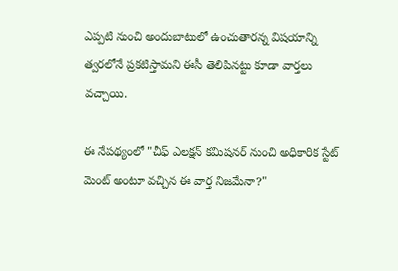ఎప్పటి నుంచి అందుబాటులో ఉంచుతారన్న విషయాన్ని త్వరలోనే ప్రకటిస్తామని ఈసీ తెలిపినట్టు కూడా వార్తలు వచ్చాయి.

ఈ నేపథ్యంలో "చీఫ్ ఎలక్షన్ కమిషనర్ నుంచి అధికారిక స్టేట్ మెంట్ అంటూ వచ్చిన ఈ వార్త నిజమేనా?"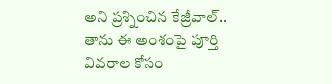అని ప్రశ్నించిన కేజ్రీవాల్.. తాను ఈ అంశంపై పూర్తి వివరాల కోసం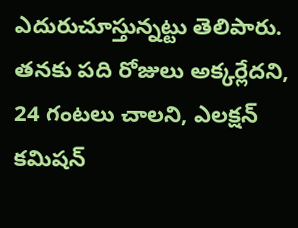ఎదురుచూస్తున్నట్టు తెలిపారు.
తనకు పది రోజులు అక్కర్లేదని, 24 గంటలు చాలని, ఎలక్షన్ కమిషన్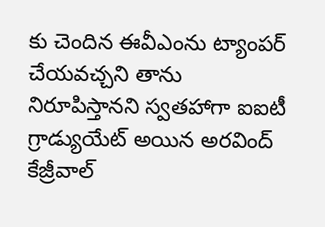కు చెందిన ఈవీఎంను ట్యాంపర్ చేయవచ్చని తాను నిరూపిస్తానని స్వతహాగా ఐఐటీ గ్రాడ్యుయేట్ అయిన అరవింద్ కేజ్రీవాల్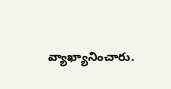వ్యాఖ్యానించారు.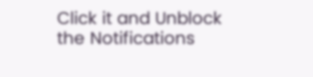Click it and Unblock the Notifications